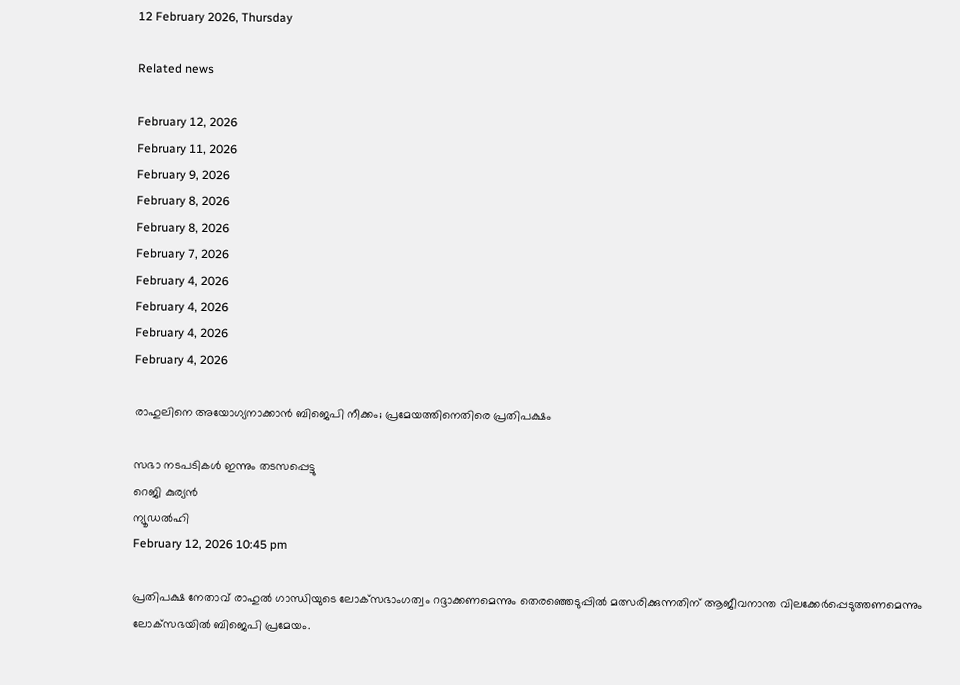12 February 2026, Thursday

Related news

February 12, 2026
February 11, 2026
February 9, 2026
February 8, 2026
February 8, 2026
February 7, 2026
February 4, 2026
February 4, 2026
February 4, 2026
February 4, 2026

രാഹുലിനെ അയോഗ്യനാക്കാന്‍ ബിജെപി നീക്കം; പ്രമേയത്തിനെതിരെ പ്രതിപക്ഷം

സഭാ നടപടികള്‍ ഇന്നും തടസപ്പെട്ടു
റെജി കുര്യന്‍
ന്യൂഡല്‍ഹി
February 12, 2026 10:45 pm

പ്രതിപക്ഷ നേതാവ് രാഹുല്‍ ഗാന്ധിയുടെ ലോക്‌സഭാംഗത്വം റദ്ദാക്കണമെന്നും തെരഞ്ഞെടുപ്പില്‍ മത്സരിക്കുന്നതിന് ആജീവനാന്ത വിലക്കേര്‍പ്പെടുത്തണമെന്നും ലോക്‌സഭയില്‍ ബിജെപി പ്രമേയം.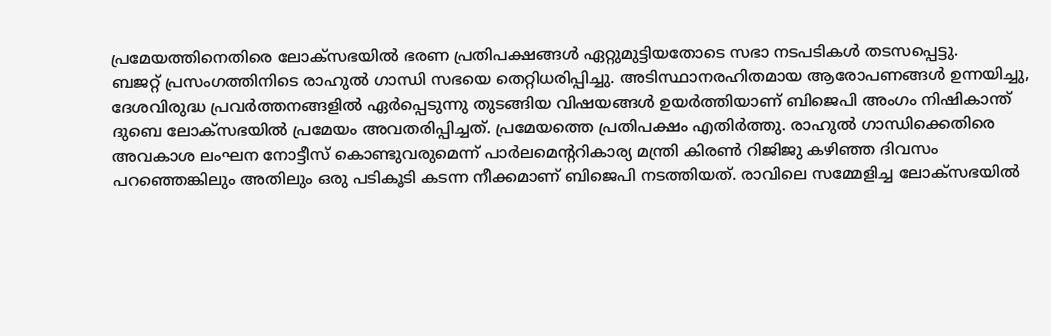പ്രമേയത്തിനെതിരെ ലോക്‌സഭയില്‍ ഭരണ പ്രതിപക്ഷങ്ങള്‍ ഏറ്റുമുട്ടിയതോടെ സഭാ നടപടികള്‍ തടസപ്പെട്ടു.
ബജറ്റ് പ്രസംഗത്തിനിടെ രാഹുല്‍ ഗാന്ധി സഭയെ തെറ്റിധരിപ്പിച്ചു. അടിസ്ഥാനരഹിതമായ ആരോപണങ്ങള്‍ ഉന്നയിച്ചു, ദേശവിരുദ്ധ പ്രവര്‍ത്തനങ്ങളില്‍ ഏര്‍പ്പെടുന്നു തുടങ്ങിയ വിഷയങ്ങള്‍ ഉയര്‍ത്തിയാണ് ബിജെപി അംഗം നിഷികാന്ത് ദുബെ ലോക്‌സഭയില്‍ പ്രമേയം അവതരിപ്പിച്ചത്. പ്രമേയത്തെ പ്രതിപക്ഷം എതിര്‍ത്തു. രാഹുല്‍ ഗാന്ധിക്കെതിരെ അവകാശ ലംഘന നോട്ടീസ് കൊണ്ടുവരുമെന്ന് പാര്‍ലമെന്ററികാര്യ മന്ത്രി കിരണ്‍ റിജിജു കഴിഞ്ഞ ദിവസം പറഞ്ഞെങ്കിലും അതിലും ഒരു പടികൂടി കടന്ന നീക്കമാണ് ബിജെപി നടത്തിയത്. രാവിലെ സമ്മേളിച്ച ലോക്‌സഭയില്‍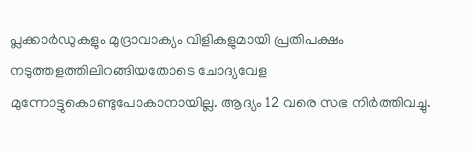പ്ലക്കാര്‍ഡുകളും മുദ്രാവാക്യം വിളികളുമായി പ്രതിപക്ഷം നടുത്തളത്തിലിറങ്ങിയതോടെ ചോദ്യവേള മുന്നോട്ടുകൊണ്ടുപോകാനായില്ല. ആദ്യം 12 വരെ സഭ നിര്‍ത്തിവച്ചു.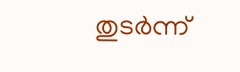തുടര്‍ന്ന്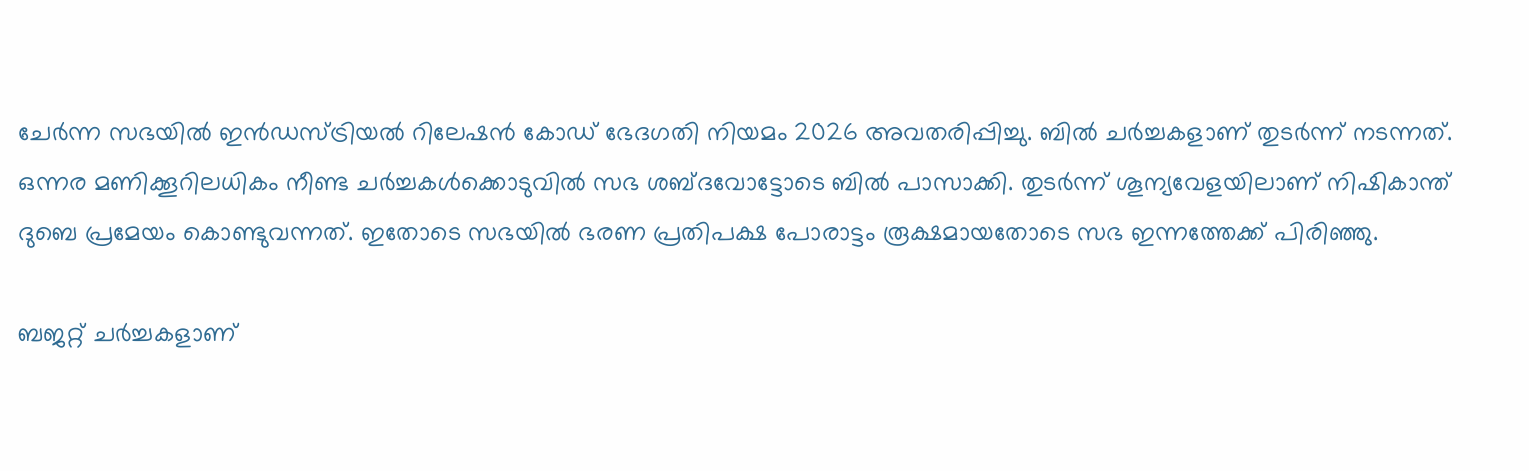ചേര്‍ന്ന സഭയില്‍ ഇന്‍ഡസ്ട്രിയല്‍ റിലേഷന്‍ കോഡ് ഭേദഗതി നിയമം 2026 അവതരിപ്പിച്ചു. ബില്‍ ചര്‍ച്ചകളാണ് തുടര്‍ന്ന് നടന്നത്. ഒന്നര മണിക്കൂറിലധികം നീണ്ട ചര്‍ച്ചകള്‍ക്കൊടുവില്‍ സഭ ശബ്ദവോട്ടോടെ ബില്‍ പാസാക്കി. തുടര്‍ന്ന് ശൂന്യവേളയിലാണ് നിഷികാന്ത് ദുബെ പ്രമേയം കൊണ്ടുവന്നത്. ഇതോടെ സഭയില്‍ ഭരണ പ്രതിപക്ഷ പോരാട്ടം രൂക്ഷമായതോടെ സഭ ഇന്നത്തേക്ക് പിരിഞ്ഞു.

ബജറ്റ് ചര്‍ച്ചകളാണ്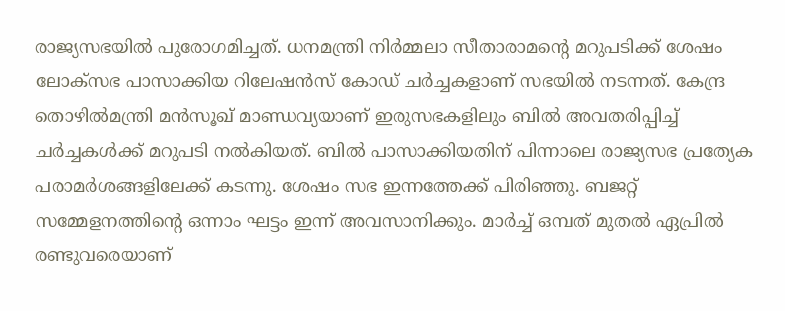രാജ്യസഭയില്‍ പുരോഗമിച്ചത്. ധനമന്ത്രി നിര്‍മ്മലാ സീതാരാമന്റെ മറുപടിക്ക് ശേഷം ലോക്‌സഭ പാസാക്കിയ റിലേഷന്‍സ് കോഡ് ചര്‍ച്ചകളാണ് സഭയില്‍ നടന്നത്. കേന്ദ്ര തൊഴില്‍മന്ത്രി മന്‍സൂഖ് മാണ്ഡവ്യയാണ് ഇരുസഭകളിലും ബില്‍ അവതരിപ്പിച്ച് ചര്‍ച്ചകള്‍ക്ക് മറുപടി നല്‍കിയത്. ബില്‍ പാസാക്കിയതിന് പിന്നാലെ രാജ്യസഭ പ്രത്യേക പരാമര്‍ശങ്ങളിലേക്ക് കടന്നു. ശേഷം സഭ ഇന്നത്തേക്ക് പിരിഞ്ഞു. ബജറ്റ് സമ്മേളനത്തിന്റെ ഒന്നാം ഘട്ടം ഇന്ന് അവസാനിക്കും. മാര്‍ച്ച് ഒമ്പത് മുതല്‍ ഏപ്രില്‍ രണ്ടുവരെയാണ്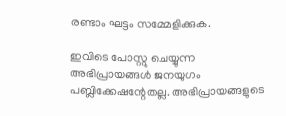രണ്ടാം ഘട്ടം സമ്മേളിക്കുക.

ഇവിടെ പോസ്റ്റു ചെയ്യുന്ന അഭിപ്രായങ്ങള്‍ ജനയുഗം പബ്ലിക്കേഷന്റേതല്ല. അഭിപ്രായങ്ങളുടെ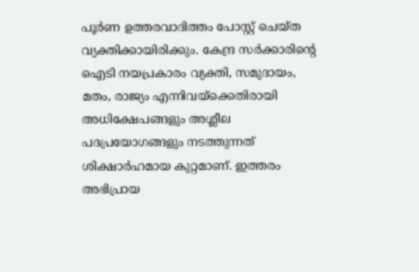പൂര്‍ണ ഉത്തരവാദിത്തം പോസ്റ്റ് ചെയ്ത വ്യക്തിക്കായിരിക്കും. കേന്ദ്ര സര്‍ക്കാരിന്റെ ഐടി നയപ്രകാരം വ്യക്തി, സമുദായം, മതം, രാജ്യം എന്നിവയ്‌ക്കെതിരായി അധിക്ഷേപങ്ങളും അശ്ലീല പദപ്രയോഗങ്ങളും നടത്തുന്നത് ശിക്ഷാര്‍ഹമായ കുറ്റമാണ്. ഇത്തരം അഭിപ്രായ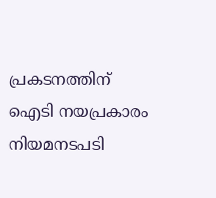പ്രകടനത്തിന് ഐടി നയപ്രകാരം നിയമനടപടി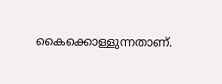കൈക്കൊള്ളുന്നതാണ്.